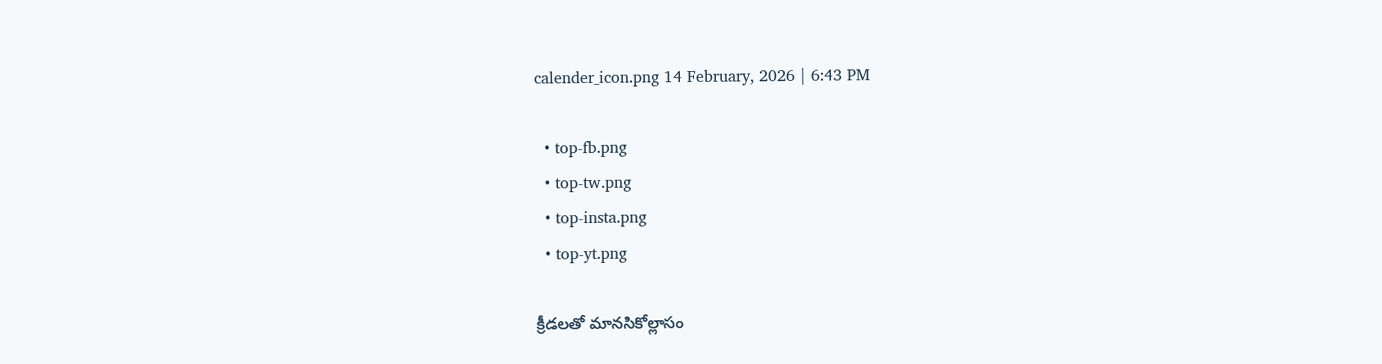calender_icon.png 14 February, 2026 | 6:43 PM

  • top-fb.png
  • top-tw.png
  • top-insta.png
  • top-yt.png

క్రీడలతో మానసికోల్లాసం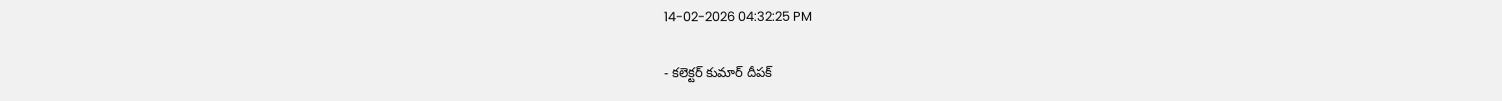14-02-2026 04:32:25 PM

- కలెక్టర్ కుమార్ దీపక్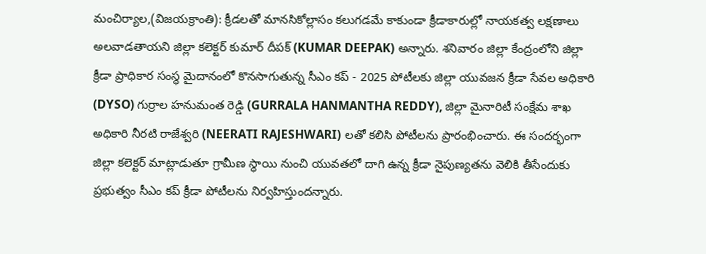మంచిర్యాల,(విజయక్రాంతి): క్రీడలతో మానసికోల్లాసం కలుగడమే కాకుండా క్రీడాకారుల్లో నాయకత్వ లక్షణాలు అలవాడతాయని జిల్లా కలెక్టర్ కుమార్ దీపక్ (KUMAR DEEPAK) అన్నారు. శనివారం జిల్లా కేంద్రంలోని జిల్లా క్రీడా ప్రాధికార సంస్థ మైదానంలో కొనసాగుతున్న సీఎం కప్ - 2025 పోటీలకు జిల్లా యువజన క్రీడా సేవల అధికారి (DYSO) గుర్రాల హనుమంత రెడ్డి (GURRALA HANMANTHA REDDY), జిల్లా మైనారిటీ సంక్షేమ శాఖ అధికారి నీరటి రాజేశ్వరి (NEERATI RAJESHWARI) లతో కలిసి పోటీలను ప్రారంభించారు. ఈ సందర్భంగా జిల్లా కలెక్టర్ మాట్లాడుతూ గ్రామీణ స్థాయి నుంచి యువతలో దాగి ఉన్న క్రీడా నైపుణ్యతను వెలికి తీసేందుకు ప్రభుత్వం సీఎం కప్ క్రీడా పోటీలను నిర్వహిస్తుందన్నారు.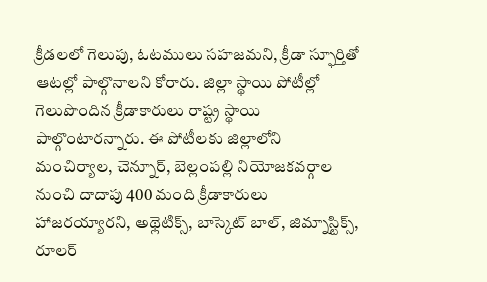క్రీడలలో గెలుపు, ఓటములు సహజమని, క్రీడా స్ఫూర్తితో ఆటల్లో పాల్గొనాలని కోరారు. జిల్లా స్థాయి పోటీల్లో గెలుపొందిన క్రీడాకారులు రాష్ట్ర స్థాయి పాల్గొంటారన్నారు. ఈ పోటీలకు జిల్లాలోని మంచిర్యాల, చెన్నూర్, బెల్లంపల్లి నియోజకవర్గాల నుంచి దాదాపు 400 మంది క్రీడాకారులు హాజరయ్యారని, అథ్లెటిక్స్, బాస్కెట్ బాల్, జిమ్నాస్టిక్స్, రూలర్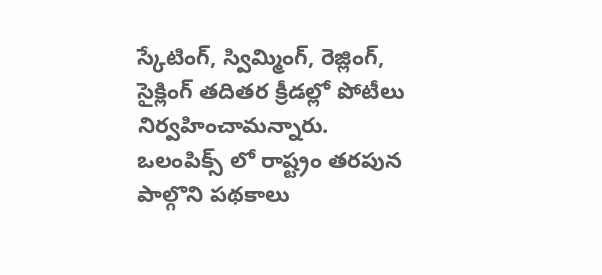స్కేటింగ్, స్విమ్మింగ్, రెజ్లింగ్, సైక్లింగ్ తదితర క్రీడల్లో పోటీలు నిర్వహించామన్నారు. ఒలంపిక్స్ లో రాష్ట్రం తరపున పాల్గొని పథకాలు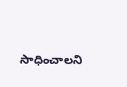సాధించాలని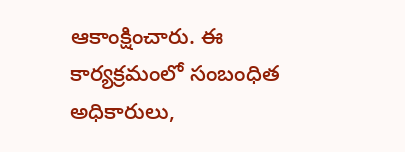ఆకాంక్షించారు. ఈ కార్యక్రమంలో సంబంధిత అధికారులు,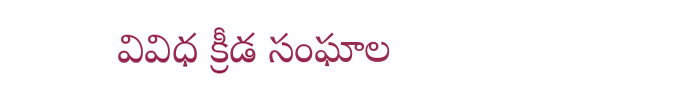వివిధ క్రీడ సంఘాల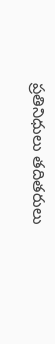ప్రతినిధులు తదితరులు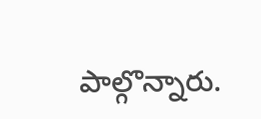పాల్గొన్నారు.